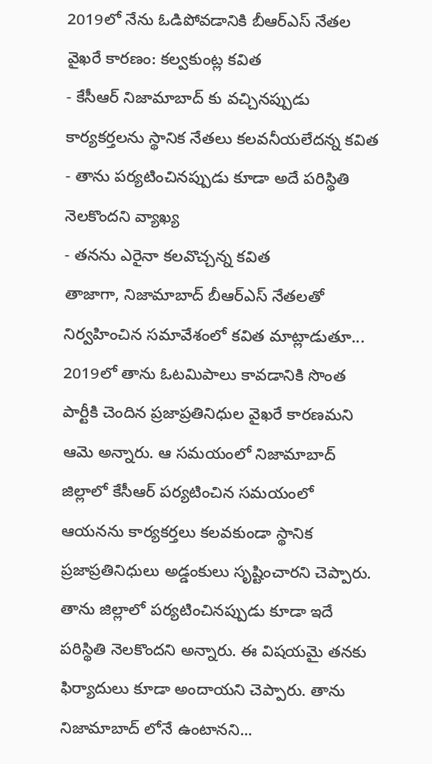2019లో నేను ఓడిపోవడానికి బీఆర్ఎస్ నేతల వైఖరే కారణం: కల్వకుంట్ల కవిత
- కేసీఆర్ నిజామాబాద్ కు వచ్చినప్పుడు కార్యకర్తలను స్థానిక నేతలు కలవనీయలేదన్న కవిత
- తాను పర్యటించినప్పుడు కూడా అదే పరిస్థితి నెలకొందని వ్యాఖ్య
- తనను ఎరైనా కలవొచ్చన్న కవిత
తాజాగా, నిజామాబాద్ బీఆర్ఎస్ నేతలతో నిర్వహించిన సమావేశంలో కవిత మాట్లాడుతూ... 2019లో తాను ఓటమిపాలు కావడానికి సొంత పార్టీకి చెందిన ప్రజాప్రతినిధుల వైఖరే కారణమని ఆమె అన్నారు. ఆ సమయంలో నిజామాబాద్ జిల్లాలో కేసీఆర్ పర్యటించిన సమయంలో ఆయనను కార్యకర్తలు కలవకుండా స్థానిక ప్రజాప్రతినిధులు అడ్డంకులు సృష్టించారని చెప్పారు. తాను జిల్లాలో పర్యటించినప్పుడు కూడా ఇదే పరిస్థితి నెలకొందని అన్నారు. ఈ విషయమై తనకు ఫిర్యాదులు కూడా అందాయని చెప్పారు. తాను నిజామాబాద్ లోనే ఉంటానని...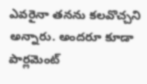ఎవరైనా తనను కలవొచ్చని అన్నారు. అందరూ కూడా పార్లమెంట్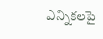ఎన్నికలపై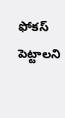ఫోకస్ పెట్టాలని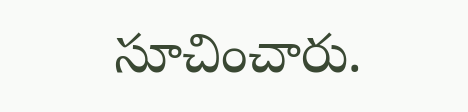సూచించారు.